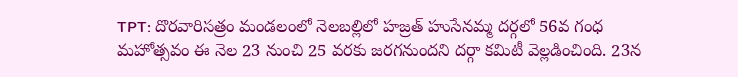TPT: దొరవారిసత్రం మండలంలో నెలబల్లిలో హజ్రత్ హుసేనమ్మ దర్గలో 56వ గంధ మహోత్సవం ఈ నెల 23 నుంచి 25 వరకు జరగనుందని దర్గా కమిటీ వెల్లడించింది. 23న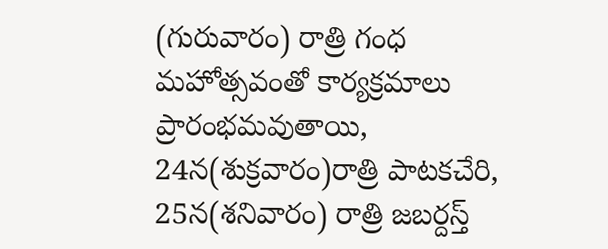(గురువారం) రాత్రి గంధ మహోత్సవంతో కార్యక్రమాలు ప్రారంభమవుతాయి, 24న(శుక్రవారం)రాత్రి పాటకచేరి, 25న(శనివారం) రాత్రి జబర్దస్త్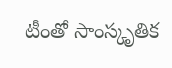టీంతో సాంస్కృతిక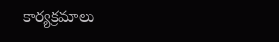కార్యక్రమాలు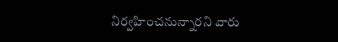నిర్వహించనున్నారని వారు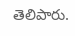తెలిపారు.